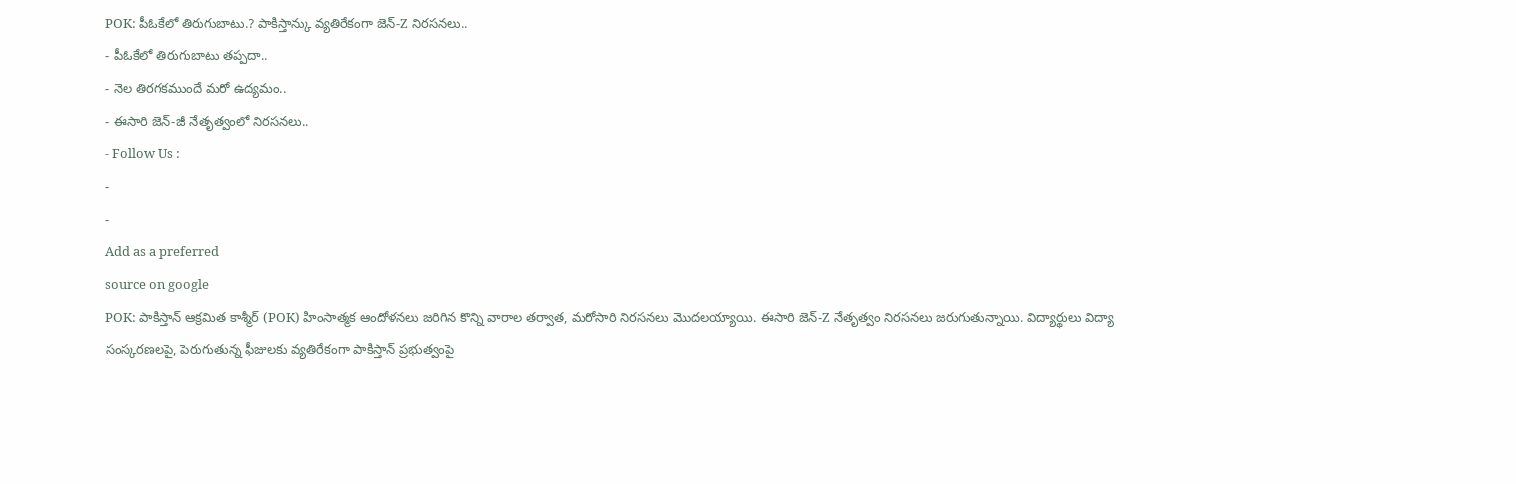POK: పీఓకేలో తిరుగుబాటు.? పాకిస్తాన్కు వ్యతిరేకంగా జెన్-Z నిరసనలు..
- పీఓకేలో తిరుగుబాటు తప్పదా..
- నెల తిరగకముందే మరో ఉద్యమం..
- ఈసారి జెన్-జీ నేతృత్వంలో నిరసనలు..
- Follow Us :
-
-
Add as a preferred
source on google
POK: పాకిస్తాన్ ఆక్రమిత కాశ్మీర్ (POK) హింసాత్మక ఆందోళనలు జరిగిన కొన్ని వారాల తర్వాత, మరోసారి నిరసనలు మొదలయ్యాయి. ఈసారి జెన్-Z నేతృత్వం నిరసనలు జరుగుతున్నాయి. విద్యార్థులు విద్యా సంస్కరణలపై, పెరుగుతున్న ఫీజులకు వ్యతిరేకంగా పాకిస్తాన్ ప్రభుత్వంపై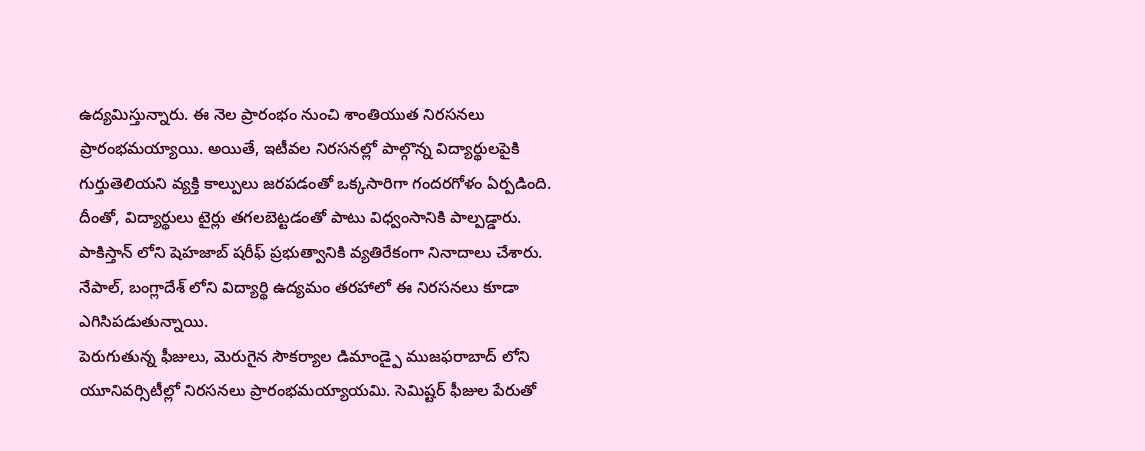ఉద్యమిస్తున్నారు. ఈ నెల ప్రారంభం నుంచి శాంతియుత నిరసనలు ప్రారంభమయ్యాయి. అయితే, ఇటీవల నిరసనల్లో పాల్గొన్న విద్యార్థులపైకి గుర్తుతెలియని వ్యక్తి కాల్పులు జరపడంతో ఒక్కసారిగా గందరగోళం ఏర్పడింది. దీంతో, విద్యార్థులు టైర్లు తగలబెట్టడంతో పాటు విధ్వంసానికి పాల్పడ్డారు. పాకిస్తాన్ లోని షెహజాబ్ షరీఫ్ ప్రభుత్వానికి వ్యతిరేకంగా నినాదాలు చేశారు. నేపాల్, బంగ్లాదేశ్ లోని విద్యార్థి ఉద్యమం తరహాలో ఈ నిరసనలు కూడా ఎగిసిపడుతున్నాయి.
పెరుగుతున్న ఫీజులు, మెరుగైన సౌకర్యాల డిమాండ్పై ముజఫరాబాద్ లోని యూనివర్సిటీల్లో నిరసనలు ప్రారంభమయ్యాయమి. సెమిష్టర్ ఫీజుల పేరుతో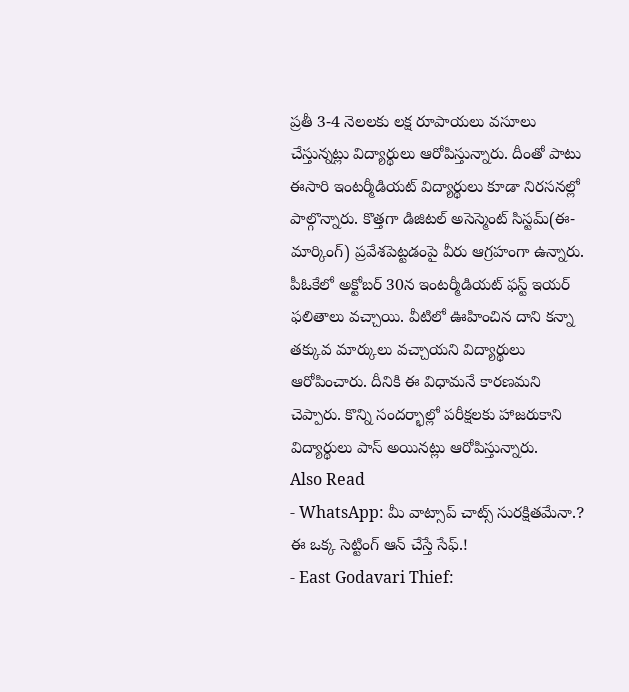ప్రతీ 3-4 నెలలకు లక్ష రూపాయలు వసూలు చేస్తున్నట్లు విద్యార్థులు ఆరోపిస్తున్నారు. దీంతో పాటు ఈసారి ఇంటర్మీడియట్ విద్యార్థులు కూడా నిరసనల్లో పాల్గొన్నారు. కొత్తగా డిజిటల్ అసెస్మెంట్ సిస్టమ్(ఈ-మార్కింగ్) ప్రవేశపెట్టడంపై వీరు ఆగ్రహంగా ఉన్నారు. పీఓకేలో అక్టోబర్ 30న ఇంటర్మీడియట్ ఫస్ట్ ఇయర్ ఫలితాలు వచ్చాయి. వీటిలో ఊహించిన దాని కన్నా తక్కువ మార్కులు వచ్చాయని విద్యార్థులు ఆరోపించారు. దీనికి ఈ విధామనే కారణమని చెప్పారు. కొన్ని సందర్భాల్లో పరీక్షలకు హాజరుకాని విద్యార్థులు పాస్ అయినట్లు ఆరోపిస్తున్నారు.
Also Read
- WhatsApp: మీ వాట్సాప్ చాట్స్ సురక్షితమేనా.? ఈ ఒక్క సెట్టింగ్ ఆన్ చేస్తే సేఫ్.!
- East Godavari Thief: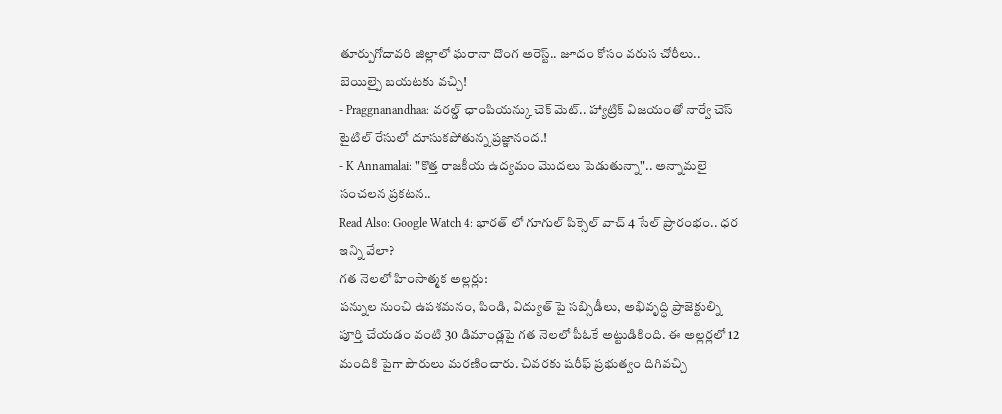తూర్పుగోదావరి జిల్లాలో ఘరానా దొంగ అరెస్ట్.. జూదం కోసం వరుస చోరీలు.. బెయిల్పై బయటకు వచ్చి!
- Praggnanandhaa: వరల్డ్ ఛాంపియన్కు చెక్ మెట్.. హ్యాట్రిక్ విజయంతో నార్వే చెస్ టైటిల్ రేసులో దూసుకపోతున్న ప్రజ్ఞానంద.!
- K Annamalai: "కొత్త రాజకీయ ఉద్యమం మొదలు పెడుతున్నా".. అన్నామలై సంచలన ప్రకటన..
Read Also: Google Watch 4: భారత్ లో గూగుల్ పిక్సెల్ వాచ్ 4 సేల్ ప్రారంభం.. ధర ఇన్ని వేలా?
గత నెలలో హింసాత్మక అల్లర్లు:
పన్నుల నుంచి ఉపశమనం, పిండి, విద్యుత్ పై సబ్సిడీలు, అభివృద్ధి ప్రాజెక్టుల్ని పూర్తి చేయడం వంటి 30 డిమాండ్లపై గత నెలలో పీఓకే అట్టుడికింది. ఈ అల్లర్లలో 12 మందికి పైగా పౌరులు మరణించారు. చివరకు షరీఫ్ ప్రభుత్వం దిగివచ్చి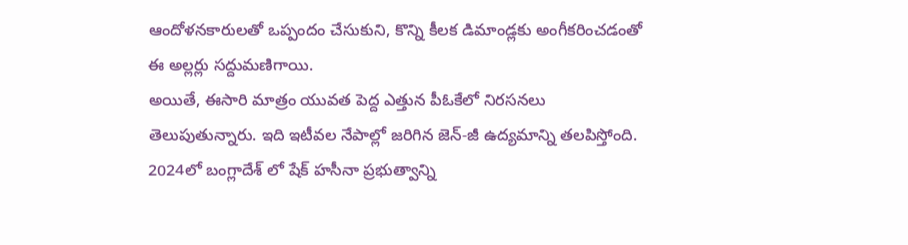ఆందోళనకారులతో ఒప్పందం చేసుకుని, కొన్ని కీలక డిమాండ్లకు అంగీకరించడంతో ఈ అల్లర్లు సద్దుమణిగాయి.
అయితే, ఈసారి మాత్రం యువత పెద్ద ఎత్తున పీఓకేలో నిరసనలు తెలుపుతున్నారు. ఇది ఇటీవల నేపాల్లో జరిగిన జెన్-జీ ఉద్యమాన్ని తలపిస్తోంది. 2024లో బంగ్లాదేశ్ లో షేక్ హసీనా ప్రభుత్వాన్ని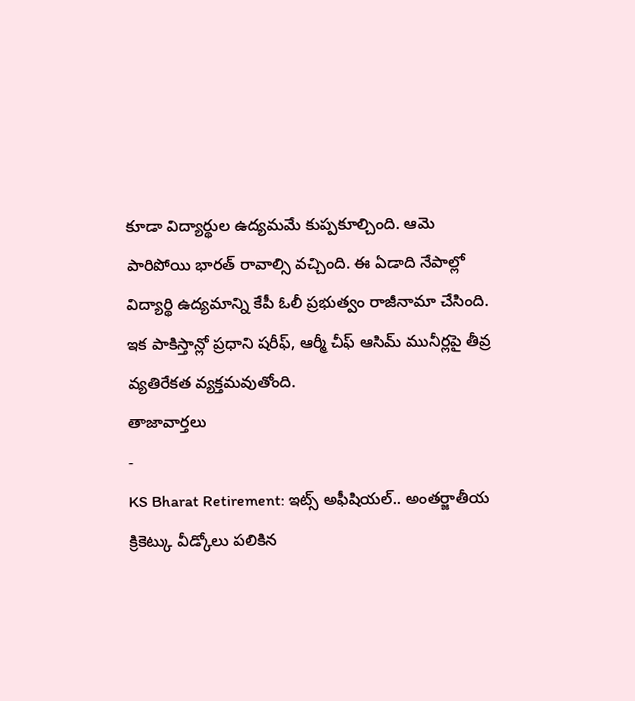కూడా విద్యార్థుల ఉద్యమమే కుప్పకూల్చింది. ఆమె పారిపోయి భారత్ రావాల్సి వచ్చింది. ఈ ఏడాది నేపాల్లో విద్యార్థి ఉద్యమాన్ని కేపీ ఓలీ ప్రభుత్వం రాజీనామా చేసింది. ఇక పాకిస్తాన్లో ప్రధాని షరీఫ్, ఆర్మీ చీఫ్ ఆసిమ్ మునీర్లపై తీవ్ర వ్యతిరేకత వ్యక్తమవుతోంది.
తాజావార్తలు
-
KS Bharat Retirement: ఇట్స్ అఫీషియల్.. అంతర్జాతీయ క్రికెట్కు వీడ్కోలు పలికిన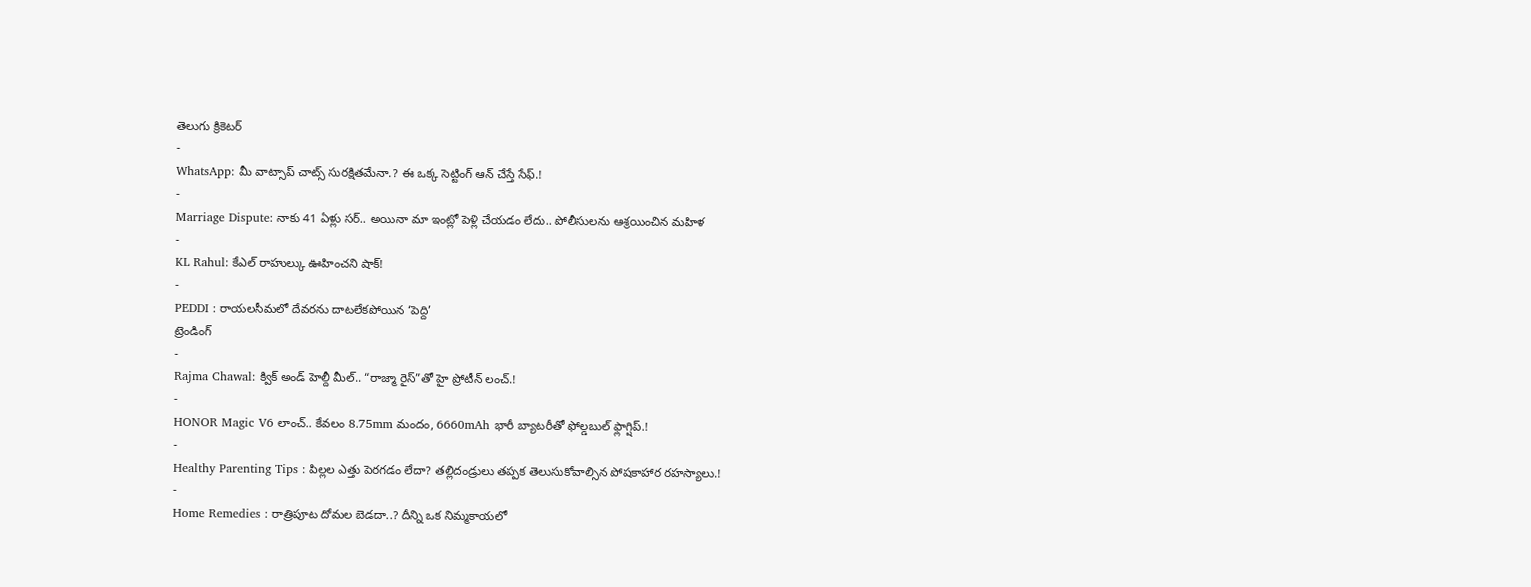తెలుగు క్రికెటర్
-
WhatsApp: మీ వాట్సాప్ చాట్స్ సురక్షితమేనా.? ఈ ఒక్క సెట్టింగ్ ఆన్ చేస్తే సేఫ్.!
-
Marriage Dispute: నాకు 41 ఏళ్లు సర్.. అయినా మా ఇంట్లో పెళ్లి చేయడం లేదు.. పోలీసులను ఆశ్రయించిన మహిళ
-
KL Rahul: కేఎల్ రాహుల్కు ఊహించని షాక్!
-
PEDDI : రాయలసీమలో దేవరను దాటలేకపోయిన ‘పెద్ది’
ట్రెండింగ్
-
Rajma Chawal: క్విక్ అండ్ హెల్దీ మీల్.. “రాజ్మా రైస్”తో హై ప్రోటీన్ లంచ్.!
-
HONOR Magic V6 లాంచ్.. కేవలం 8.75mm మందం, 6660mAh భారీ బ్యాటరీతో ఫోల్డబుల్ ఫ్లాగ్షిప్.!
-
Healthy Parenting Tips : పిల్లల ఎత్తు పెరగడం లేదా? తల్లిదండ్రులు తప్పక తెలుసుకోవాల్సిన పోషకాహార రహస్యాలు.!
-
Home Remedies : రాత్రిపూట దోమల బెడదా..? దీన్ని ఒక నిమ్మకాయలో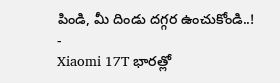పిండి, మీ దిండు దగ్గర ఉంచుకోండి..!
-
Xiaomi 17T భారత్లో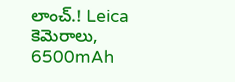లాంచ్.! Leica కెమెరాలు, 6500mAh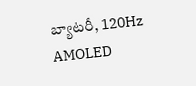బ్యాటరీ, 120Hz AMOLED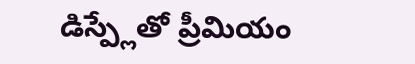డిస్ప్లేతో ప్రీమియం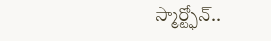స్మార్ట్ఫోన్..